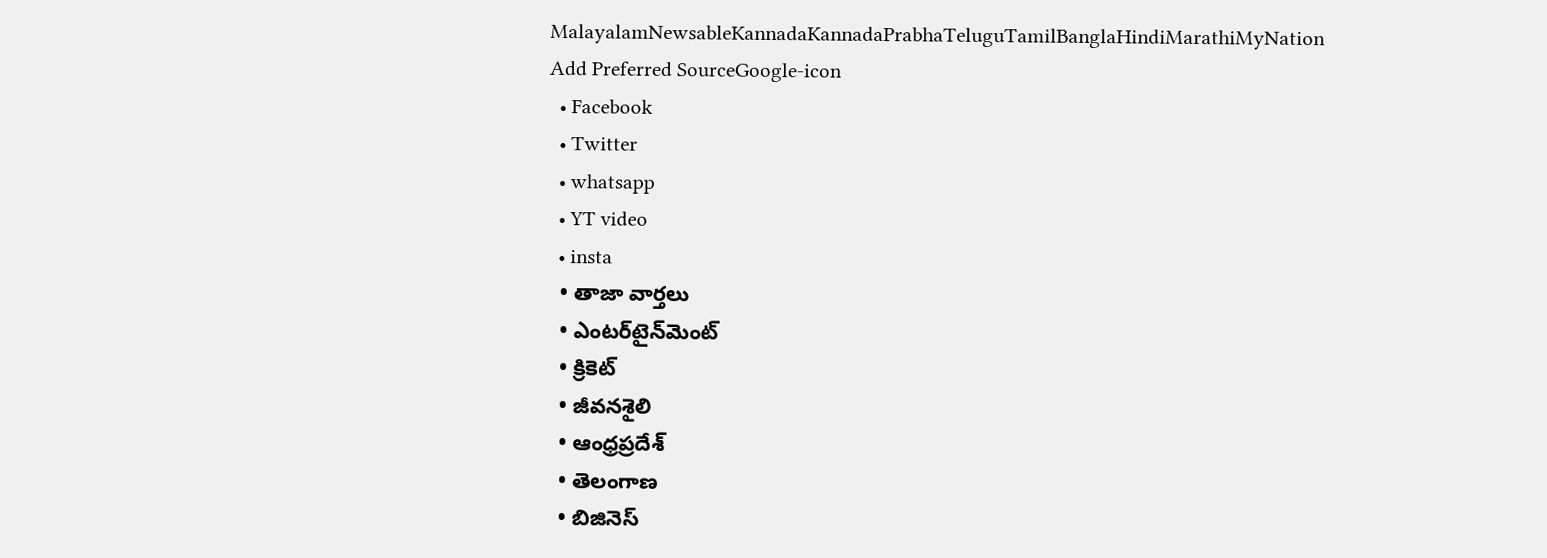MalayalamNewsableKannadaKannadaPrabhaTeluguTamilBanglaHindiMarathiMyNation
Add Preferred SourceGoogle-icon
  • Facebook
  • Twitter
  • whatsapp
  • YT video
  • insta
  • తాజా వార్తలు
  • ఎంటర్‌టైన్‌మెంట్
  • క్రికెట్
  • జీవనశైలి
  • ఆంధ్రప్రదేశ్
  • తెలంగాణ
  • బిజినెస్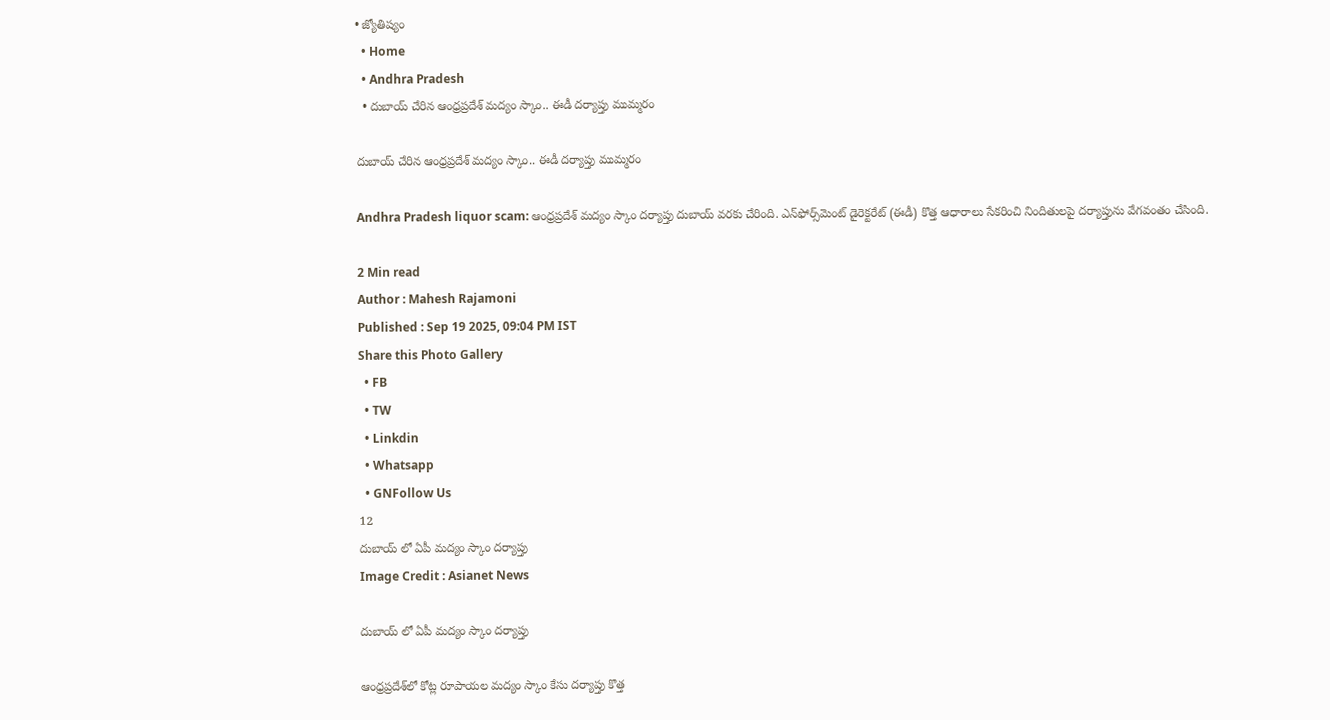• జ్యోతిష్యం
  • Home
  • Andhra Pradesh
  • దుబాయ్ చేరిన ఆంధ్రప్రదేశ్ మద్యం స్కాం.. ఈడీ దర్యాప్తు ముమ్మరం

దుబాయ్ చేరిన ఆంధ్రప్రదేశ్ మద్యం స్కాం.. ఈడీ దర్యాప్తు ముమ్మరం

Andhra Pradesh liquor scam: ఆంధ్రప్రదేశ్ మద్యం స్కాం దర్యాప్తు దుబాయ్ వరకు చేరింది. ఎన్‌ఫోర్స్‌మెంట్ డైరెక్టరేట్ (ఈడీ) కొత్త ఆధారాలు సేకరించి నిందితులపై దర్యాప్తును వేగవంతం చేసింది.

2 Min read
Author : Mahesh Rajamoni
Published : Sep 19 2025, 09:04 PM IST
Share this Photo Gallery
  • FB
  • TW
  • Linkdin
  • Whatsapp
  • GNFollow Us
12
దుబాయ్ లో ఏపీ మద్యం స్కాం దర్యాప్తు
Image Credit : Asianet News

దుబాయ్ లో ఏపీ మద్యం స్కాం దర్యాప్తు

ఆంధ్రప్రదేశ్‌లో కోట్ల రూపాయల మద్యం స్కాం కేసు దర్యాప్తు కొత్త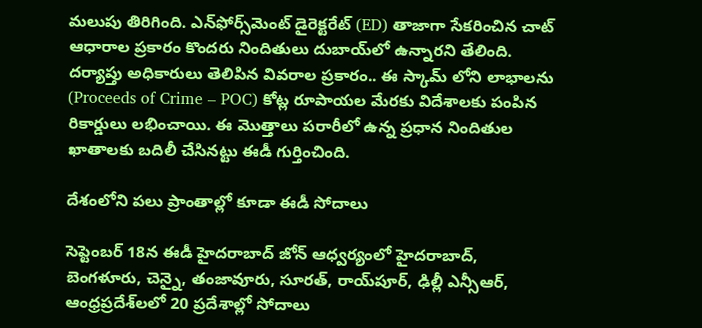మలుపు తిరిగింది. ఎన్‌ఫోర్స్‌మెంట్ డైరెక్టరేట్ (ED) తాజాగా సేకరించిన చాట్ ఆధారాల ప్రకారం కొందరు నిందితులు దుబాయ్‌లో ఉన్నారని తేలింది. దర్యాప్తు అధికారులు తెలిపిన వివరాల ప్రకారం.. ఈ స్కామ్ లోని లాభాలను (Proceeds of Crime – POC) కోట్ల రూపాయల మేరకు విదేశాలకు పంపిన రికార్డులు లభించాయి. ఈ మొత్తాలు పరారీలో ఉన్న ప్రధాన నిందితుల ఖాతాలకు బదిలీ చేసినట్టు ఈడీ గుర్తించింది.

దేశంలోని పలు ప్రాంతాల్లో కూడా ఈడీ సోదాలు

సెప్టెంబర్ 18న ఈడీ హైదరాబాద్‌ జోన్‌ ఆధ్వర్యంలో హైదరాబాద్‌, బెంగళూరు, చెన్నై, తంజావూరు, సూరత్, రాయ్‌పూర్, ఢిల్లీ ఎన్సీఆర్, ఆంధ్రప్రదేశ్‌లలో 20 ప్రదేశాల్లో సోదాలు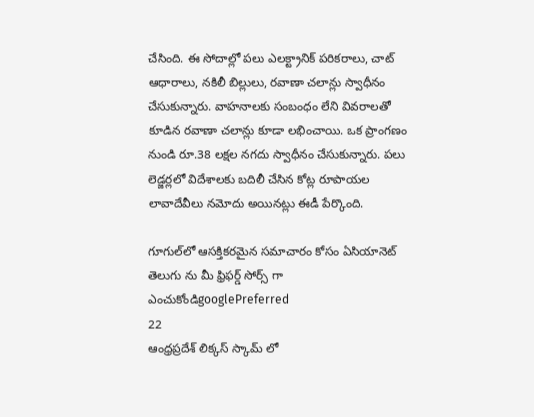చేసింది. ఈ సోదాల్లో పలు ఎలక్ట్రానిక్ పరికరాలు, చాట్‌ ఆధారాలు, నకిలీ బిల్లులు, రవాణా చలాన్లు స్వాధీనం చేసుకున్నారు. వాహనాలకు సంబంధం లేని వివరాలతో కూడిన రవాణా చలాన్లు కూడా లభించాయి. ఒక ప్రాంగణం నుండి రూ.38 లక్షల నగదు స్వాధీనం చేసుకున్నారు. పలు లెడ్జర్లలో విదేశాలకు బదిలీ చేసిన కోట్ల రూపాయల లావాదేవీలు నమోదు అయినట్లు ఈడీ పేర్కొంది.

గూగుల్‌లో ఆసక్తికరమైన సమాచారం కోసం ఏసియానెట్ తెలుగు ను మీ ఫ్రిఫర్డ్ సోర్స్ గా ఎంచుకోండిgooglePreferred
22
ఆంధ్రప్రదేశ్ లిక్కస్ స్కామ్ లో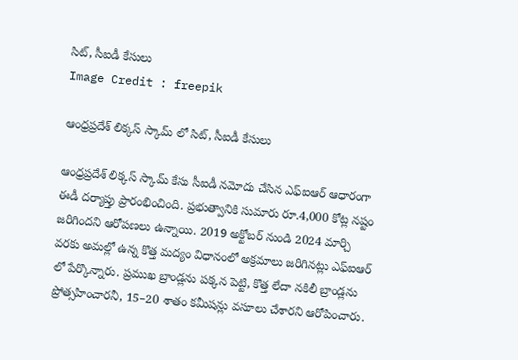సిట్, సీఐడీ కేసులు
Image Credit : freepik

ఆంధ్రప్రదేశ్ లిక్కస్ స్కామ్ లో సిట్, సీఐడీ కేసులు

ఆంధ్రప్రదేశ్ లిక్కస్ స్కామ్ కేసు సీఐడీ నమోదు చేసిన ఎఫ్ఐఆర్ ఆధారంగా ఈడీ దర్యాప్తు ప్రారంభించింది. ప్రభుత్వానికి సుమారు రూ.4,000 కోట్ల నష్టం జరిగిందని ఆరోపణలు ఉన్నాయి. 2019 అక్టోబర్ నుండి 2024 మార్చి వరకు అమల్లో ఉన్న కొత్త మద్యం విధానంలో అక్రమాలు జరిగినట్లు ఎఫ్ఐఆర్ లో పేర్కొన్నారు. ప్రముఖ బ్రాండ్లను పక్కన పెట్టి, కొత్త లేదా నకిలీ బ్రాండ్లను ప్రోత్సహించారనీ, 15–20 శాతం కమీషన్లు వసూలు చేశారని ఆరోపించారు.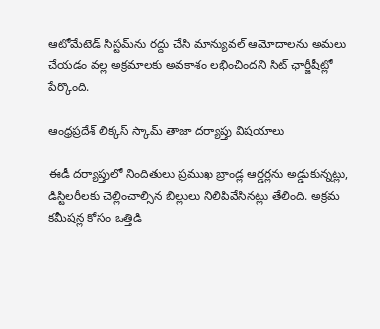ఆటోమేటెడ్ సిస్టమ్‌ను రద్దు చేసి మాన్యువల్ ఆమోదాలను అమలు చేయడం వల్ల అక్రమాలకు అవకాశం లభించిందని సిట్ ఛార్జీషీట్లో పేర్కొంది.

ఆంధ్రప్రదేశ్ లిక్కస్ స్కామ్ తాజా దర్యాప్తు విషయాలు

ఈడీ దర్యాప్తులో నిందితులు ప్రముఖ బ్రాండ్ల ఆర్డర్లను అడ్డుకున్నట్లు, డిస్టిలరీలకు చెల్లించాల్సిన బిల్లులు నిలిపివేసినట్లు తేలింది. అక్రమ కమీషన్ల కోసం ఒత్తిడి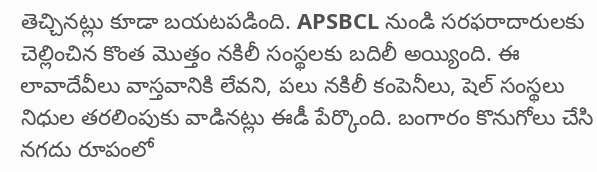తెచ్చినట్లు కూడా బయటపడింది. APSBCL నుండి సరఫరాదారులకు చెల్లించిన కొంత మొత్తం నకిలీ సంస్థలకు బదిలీ అయ్యింది. ఈ లావాదేవీలు వాస్తవానికి లేవని, పలు నకిలీ కంపెనీలు, షెల్‌ సంస్థలు నిధుల తరలింపుకు వాడినట్లు ఈడీ పేర్కొంది. బంగారం కొనుగోలు చేసి నగదు రూపంలో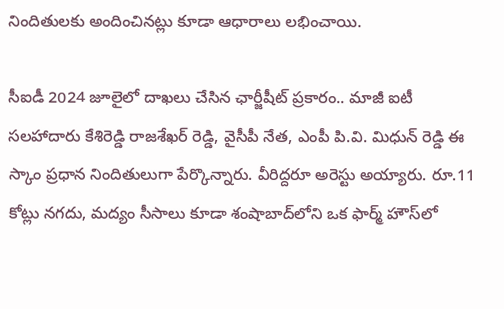నిందితులకు అందించినట్లు కూడా ఆధారాలు లభించాయి.

సీఐడీ 2024 జూలైలో దాఖలు చేసిన ఛార్జీషీట్ ప్రకారం.. మాజీ ఐటీ సలహాదారు కేశిరెడ్డి రాజశేఖర్ రెడ్డి, వైసీపీ నేత, ఎంపీ పి.వి. మిధున్ రెడ్డి ఈ స్కాం ప్రధాన నిందితులుగా పేర్కొన్నారు. వీరిద్దరూ అరెస్టు అయ్యారు. రూ.11 కోట్లు నగదు, మద్యం సీసాలు కూడా శంషాబాద్‌లోని ఒక ఫార్మ్ హౌస్‌లో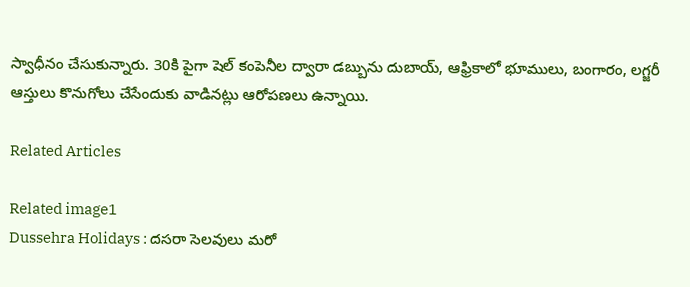స్వాధీనం చేసుకున్నారు. 30కి పైగా షెల్ కంపెనీల ద్వారా డబ్బును దుబాయ్, ఆఫ్రికాలో భూములు, బంగారం, లగ్జరీ ఆస్తులు కొనుగోలు చేసేందుకు వాడినట్లు ఆరోపణలు ఉన్నాయి.

Related Articles

Related image1
Dussehra Holidays : దసరా సెలవులు మరో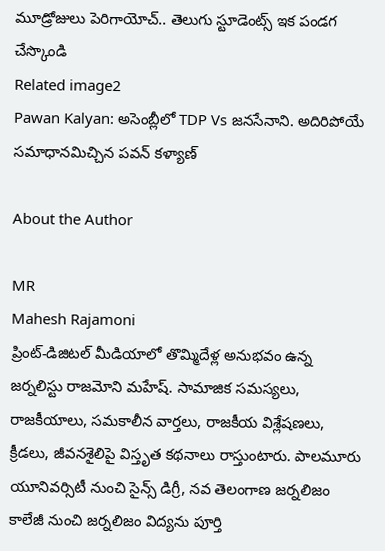మూడ్రోజులు పెరిగాయోచ్.. తెలుగు స్టూడెంట్స్ ఇక పండగ చేస్కొండి
Related image2
Pawan Kalyan: అసెంబ్లీలో TDP Vs జనసేనాని. అదిరిపోయే సమాధానమిచ్చిన పవన్ కళ్యాణ్

About the Author

MR
Mahesh Rajamoni
ప్రింట్-డిజిటల్ మీడియాలో తొమ్మిదేళ్ల అనుభవం ఉన్న జ‌ర్న‌లిస్టు రాజమోని మహేష్. సామాజిక సమస్యలు, రాజకీయాలు, సమకాలీన వార్తలు, రాజకీయ విశ్లేషణలు, క్రీడలు, జీవనశైలిపై విస్తృత క‌థ‌నాలు రాస్తుంటారు. పాలమూరు యూనివర్సిటీ నుంచి సైన్స్ డిగ్రీ, నవ తెలంగాణ జర్నలిజం కాలేజీ నుంచి జర్నలిజం విద్యను పూర్తి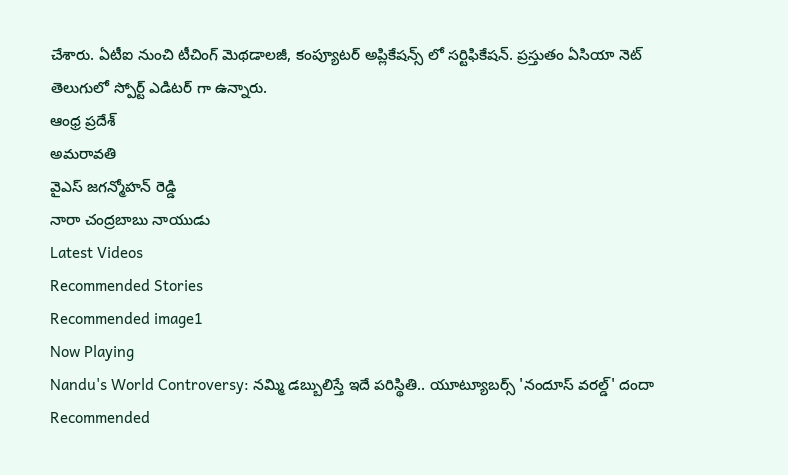చేశారు. ఏటీఐ నుంచి టీచింగ్ మెథడాలజీ, కంప్యూటర్ అప్లికేషన్స్ లో సర్టిఫికేషన్. ప్రస్తుతం ఏసియా నెట్ తెలుగులో స్పోర్ట్ ఎడిటర్ గా ఉన్నారు.
ఆంధ్ర ప్రదేశ్
అమరావతి
వైఎస్ జగన్మోహన్ రెడ్డి
నారా చంద్రబాబు నాయుడు
Latest Videos
Recommended Stories
Recommended image1
Now Playing
Nandu's World Controversy: నమ్మి డబ్బులిస్తే ఇదే పరిస్థితి.. యూట్యూబర్స్ 'నందూస్ వరల్డ్' దందా
Recommended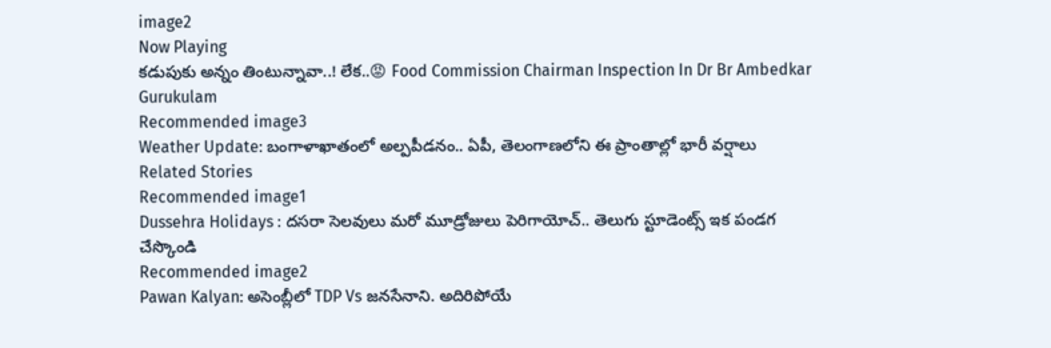image2
Now Playing
కడుపుకు అన్నం తింటున్నావా..! లేక..😡 Food Commission Chairman Inspection In Dr Br Ambedkar Gurukulam
Recommended image3
Weather Update: బంగాళాఖాతంలో అల్పపీడనం.. ఏపీ, తెలంగాణలోని ఈ ప్రాంతాల్లో భారీ వర్షాలు
Related Stories
Recommended image1
Dussehra Holidays : దసరా సెలవులు మరో మూడ్రోజులు పెరిగాయోచ్.. తెలుగు స్టూడెంట్స్ ఇక పండగ చేస్కొండి
Recommended image2
Pawan Kalyan: అసెంబ్లీలో TDP Vs జనసేనాని. అదిరిపోయే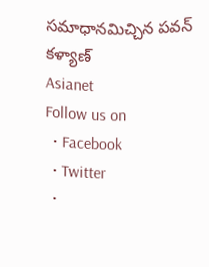సమాధానమిచ్చిన పవన్ కళ్యాణ్
Asianet
Follow us on
  • Facebook
  • Twitter
  •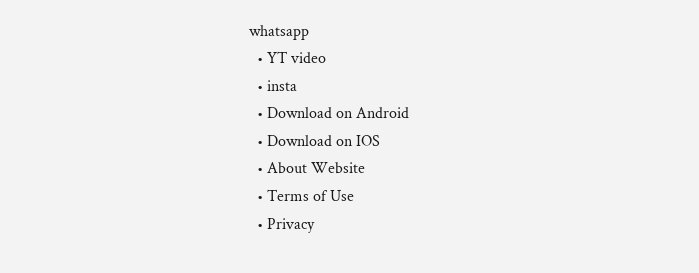whatsapp
  • YT video
  • insta
  • Download on Android
  • Download on IOS
  • About Website
  • Terms of Use
  • Privacy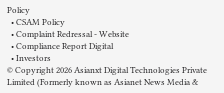Policy
  • CSAM Policy
  • Complaint Redressal - Website
  • Compliance Report Digital
  • Investors
© Copyright 2026 Asianxt Digital Technologies Private Limited (Formerly known as Asianet News Media &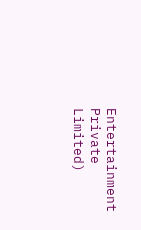Entertainment Private Limited)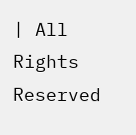| All Rights Reserved